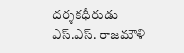దర్శకధీరుడు ఎస్.ఎస్. రాజమౌళి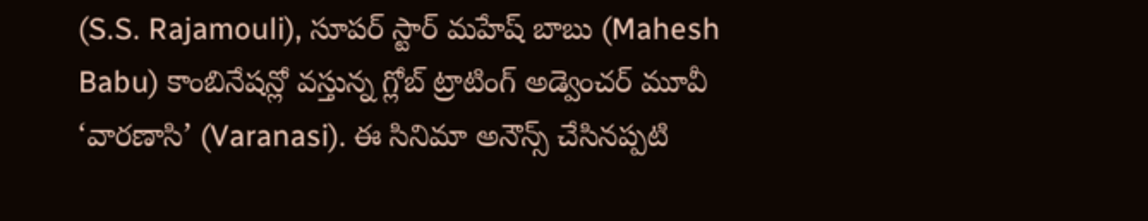(S.S. Rajamouli), సూపర్ స్టార్ మహేష్ బాబు (Mahesh Babu) కాంబినేషన్లో వస్తున్న గ్లోబ్ ట్రాటింగ్ అడ్వెంచర్ మూవీ ‘వారణాసి’ (Varanasi). ఈ సినిమా అనౌన్స్ చేసినప్పటి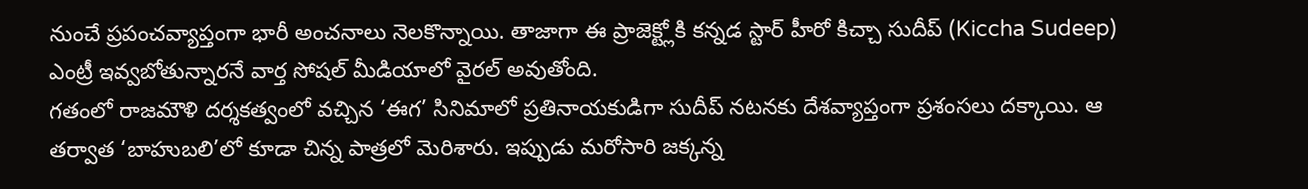నుంచే ప్రపంచవ్యాప్తంగా భారీ అంచనాలు నెలకొన్నాయి. తాజాగా ఈ ప్రాజెక్ట్లోకి కన్నడ స్టార్ హీరో కిచ్చా సుదీప్ (Kiccha Sudeep) ఎంట్రీ ఇవ్వబోతున్నారనే వార్త సోషల్ మీడియాలో వైరల్ అవుతోంది.
గతంలో రాజమౌళి దర్శకత్వంలో వచ్చిన ‘ఈగ’ సినిమాలో ప్రతినాయకుడిగా సుదీప్ నటనకు దేశవ్యాప్తంగా ప్రశంసలు దక్కాయి. ఆ తర్వాత ‘బాహుబలి’లో కూడా చిన్న పాత్రలో మెరిశారు. ఇప్పుడు మరోసారి జక్కన్న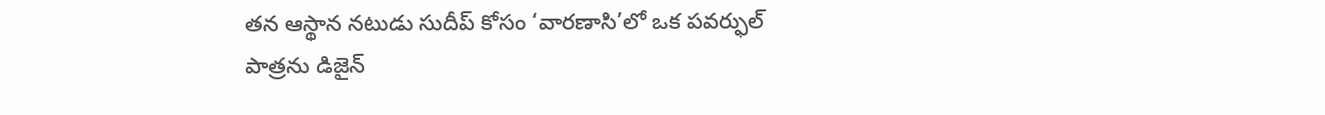తన ఆస్థాన నటుడు సుదీప్ కోసం ‘వారణాసి’లో ఒక పవర్ఫుల్ పాత్రను డిజైన్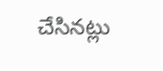చేసినట్లు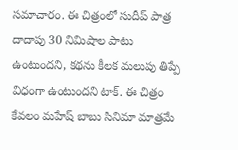సమాచారం. ఈ చిత్రంలో సుదీప్ పాత్ర దాదాపు 30 నిమిషాల పాటు ఉంటుందని, కథను కీలక మలుపు తిప్పే విధంగా ఉంటుందని టాక్. ఈ చిత్రం కేవలం మహేష్ బాబు సినిమా మాత్రమే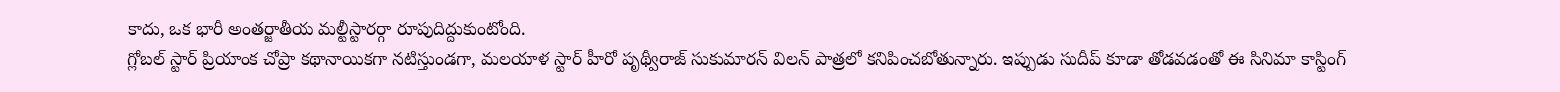కాదు, ఒక భారీ అంతర్జాతీయ మల్టీస్టారర్గా రూపుదిద్దుకుంటోంది.
గ్లోబల్ స్టార్ ప్రియాంక చోప్రా కథానాయికగా నటిస్తుండగా, మలయాళ స్టార్ హీరో పృథ్వీరాజ్ సుకుమారన్ విలన్ పాత్రలో కనిపించబోతున్నారు. ఇప్పుడు సుదీప్ కూడా తోడవడంతో ఈ సినిమా కాస్టింగ్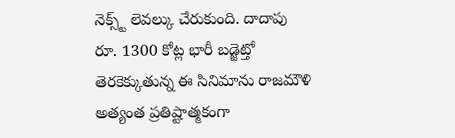నెక్స్ట్ లెవల్కు చేరుకుంది. దాదాపు రూ. 1300 కోట్ల భారీ బడ్జెట్తో తెరకెక్కుతున్న ఈ సినిమాను రాజమౌళి అత్యంత ప్రతిష్టాత్మకంగా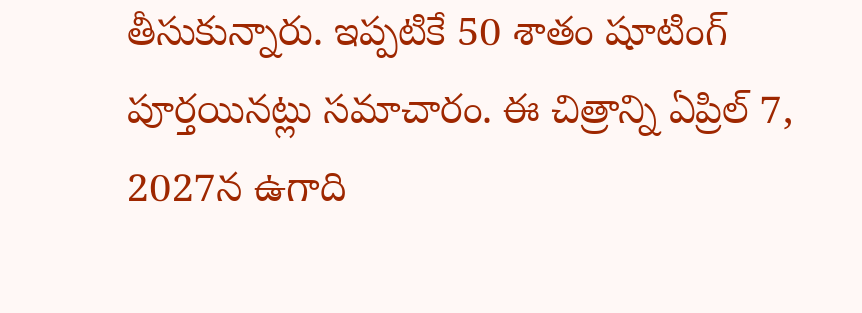తీసుకున్నారు. ఇప్పటికే 50 శాతం షూటింగ్ పూర్తయినట్లు సమాచారం. ఈ చిత్రాన్ని ఏప్రిల్ 7, 2027న ఉగాది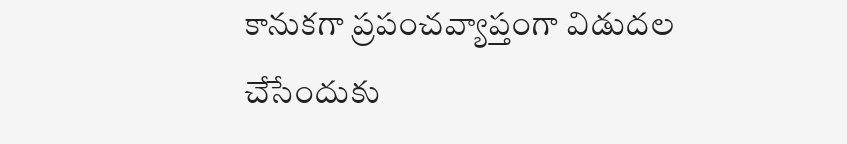కానుకగా ప్రపంచవ్యాప్తంగా విడుదల చేసేందుకు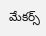మేకర్స్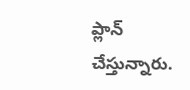ప్లాన్ చేస్తున్నారు.